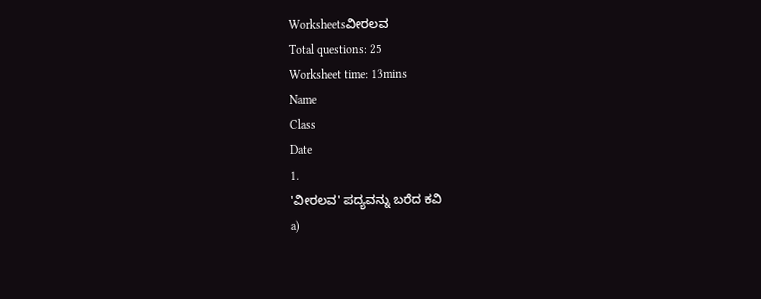Worksheetsವೀರಲವ
Total questions: 25
Worksheet time: 13mins
Name
Class
Date
1.
'ವೀರಲವ' ಪದ್ಯವನ್ನು ಬರೆದ ಕವಿ
a)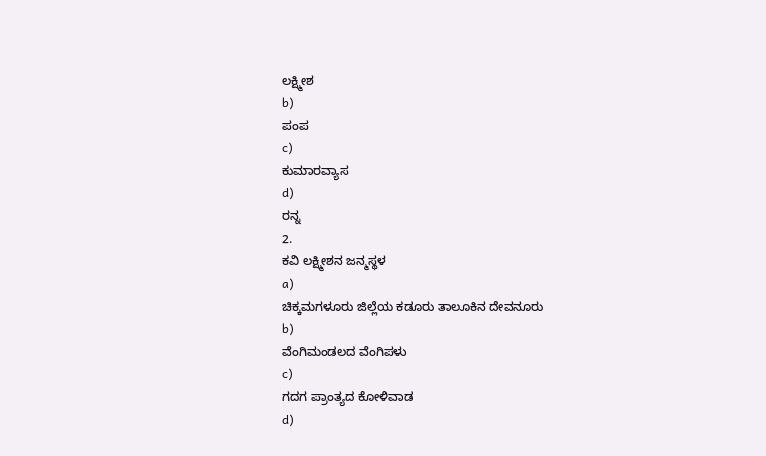ಲಕ್ಷ್ಮೀಶ
b)
ಪಂಪ
c)
ಕುಮಾರವ್ಯಾಸ
d)
ರನ್ನ
2.
ಕವಿ ಲಕ್ಷ್ಮೀಶನ ಜನ್ಮಸ್ಥಳ
a)
ಚಿಕ್ಕಮಗಳೂರು ಜಿಲ್ಲೆಯ ಕಡೂರು ತಾಲೂಕಿನ ದೇವನೂರು
b)
ವೆಂಗಿಮಂಡಲದ ವೆಂಗಿಪಳು
c)
ಗದಗ ಪ್ರಾಂತ್ಯದ ಕೋಳಿವಾಡ
d)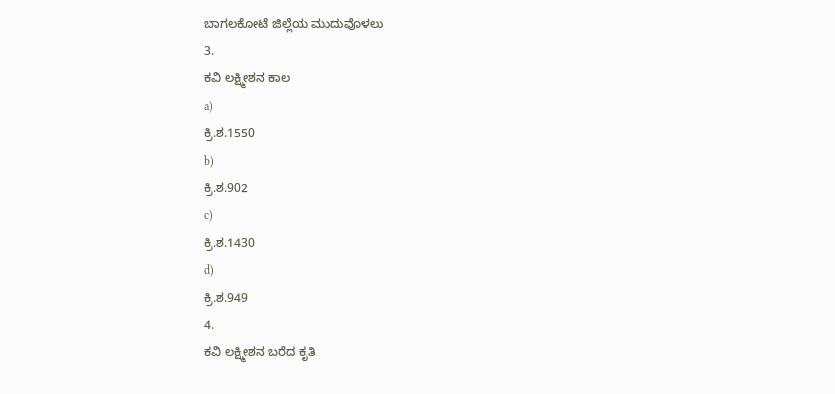ಬಾಗಲಕೋಟೆ ಜಿಲ್ಲೆಯ ಮುದುವೊಳಲು
3.
ಕವಿ ಲಕ್ಷ್ಮೀಶನ ಕಾಲ
a)
ಕ್ರಿ.ಶ.1550
b)
ಕ್ರಿ.ಶ.902
c)
ಕ್ರಿ.ಶ.1430
d)
ಕ್ರಿ.ಶ.949
4.
ಕವಿ ಲಕ್ಷ್ಮೀಶನ ಬರೆದ ಕೃತಿ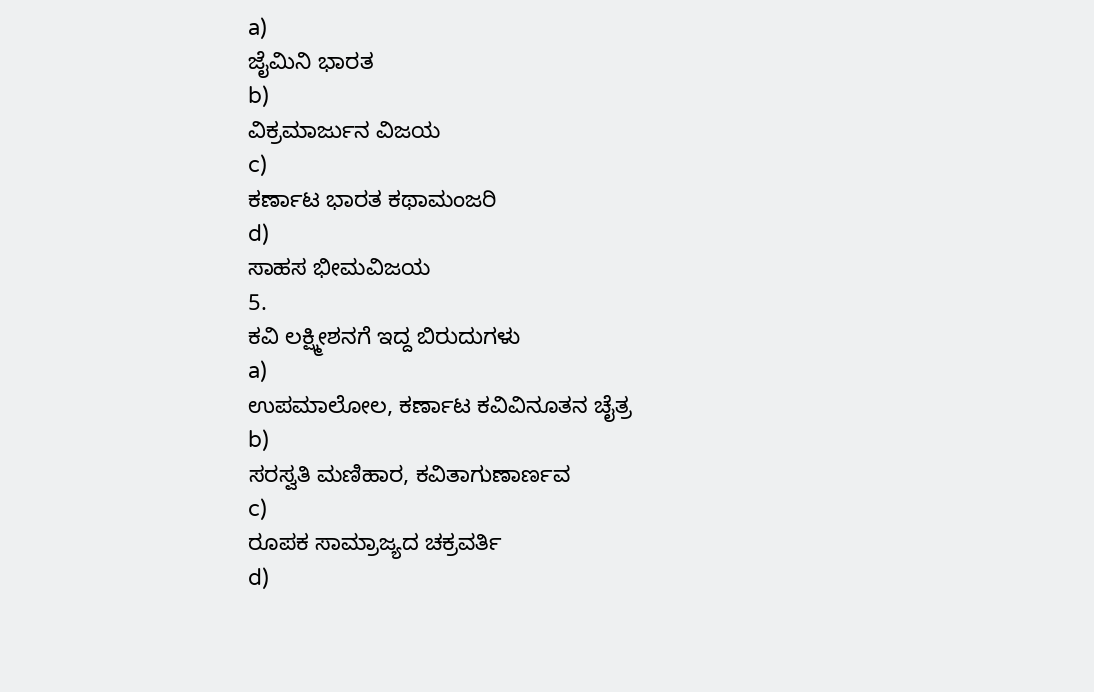a)
ಜೈಮಿನಿ ಭಾರತ
b)
ವಿಕ್ರಮಾರ್ಜುನ ವಿಜಯ
c)
ಕರ್ಣಾಟ ಭಾರತ ಕಥಾಮಂಜರಿ
d)
ಸಾಹಸ ಭೀಮವಿಜಯ
5.
ಕವಿ ಲಕ್ಷ್ಮೀಶನಗೆ ಇದ್ದ ಬಿರುದುಗಳು
a)
ಉಪಮಾಲೋಲ, ಕರ್ಣಾಟ ಕವಿವಿನೂತನ ಚೈತ್ರ
b)
ಸರಸ್ವತಿ ಮಣಿಹಾರ, ಕವಿತಾಗುಣಾರ್ಣವ
c)
ರೂಪಕ ಸಾಮ್ರಾಜ್ಯದ ಚಕ್ರವರ್ತಿ
d)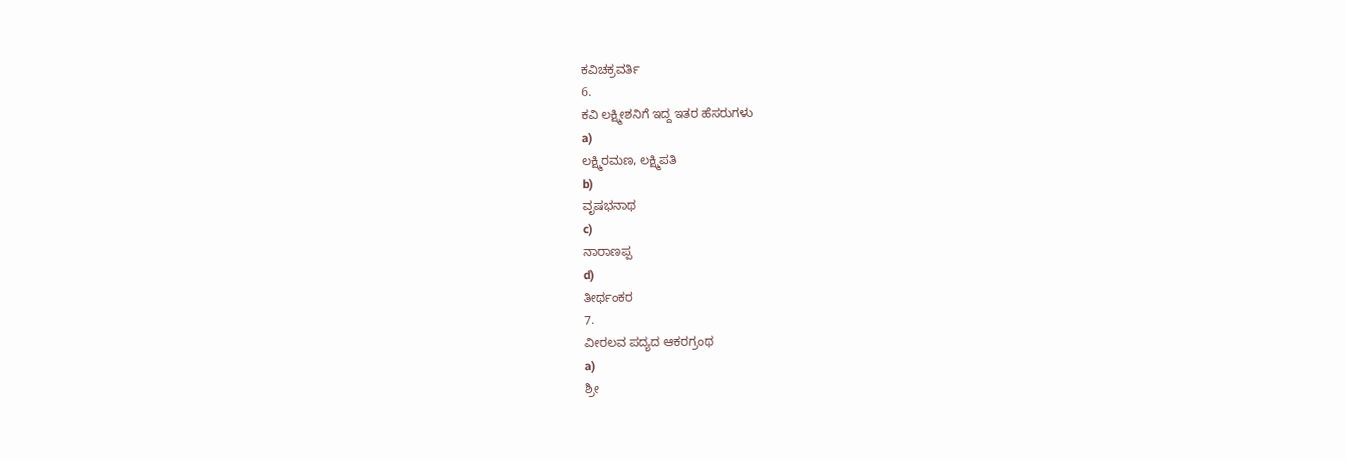ಕವಿಚಕ್ರವರ್ತಿ
6.
ಕವಿ ಲಕ್ಷ್ಮೀಶನಿಗೆ ಇದ್ದ ಇತರ ಹೆಸರುಗಳು
a)
ಲಕ್ಷ್ಮಿರಮಣ, ಲಕ್ಷ್ಮಿಪತಿ
b)
ವೃಷಭನಾಥ
c)
ನಾರಾಣಪ್ಪ
d)
ತೀರ್ಥಂಕರ
7.
ವೀರಲವ ಪದ್ಯದ ಆಕರಗ್ರಂಥ
a)
ಶ್ರೀ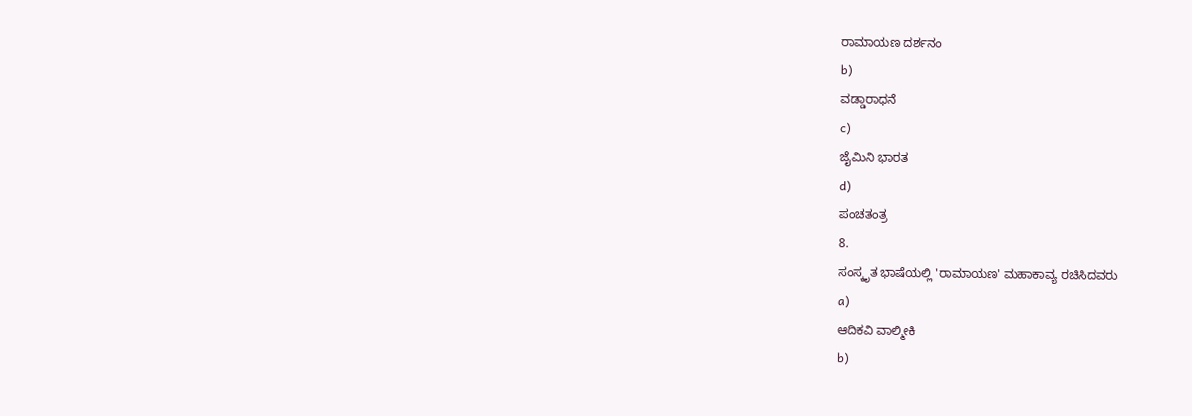ರಾಮಾಯಣ ದರ್ಶನಂ
b)
ವಡ್ಡಾರಾಧನೆ
c)
ಜೈಮಿನಿ ಭಾರತ
d)
ಪಂಚತಂತ್ರ
8.
ಸಂಸ್ಕೃತ ಭಾಷೆಯಲ್ಲಿ 'ರಾಮಾಯಣ' ಮಹಾಕಾವ್ಯ ರಚಿಸಿದವರು
a)
ಆದಿಕವಿ ವಾಲ್ಮೀಕಿ
b)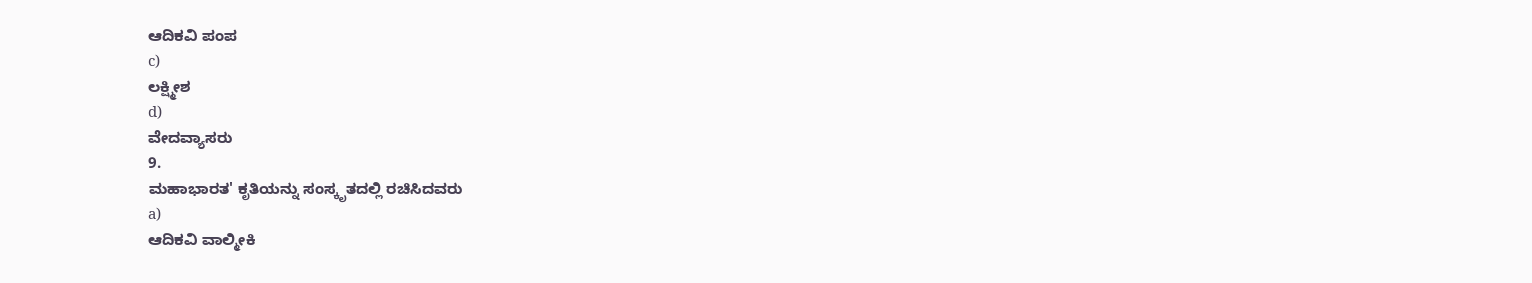ಆದಿಕವಿ ಪಂಪ
c)
ಲಕ್ಷ್ಮೀಶ
d)
ವೇದವ್ಯಾಸರು
9.
ಮಹಾಭಾರತ' ಕೃತಿಯನ್ನು ಸಂಸ್ಕೃತದಲ್ಲಿ ರಚಿಸಿದವರು
a)
ಆದಿಕವಿ ವಾಲ್ಮೀಕಿ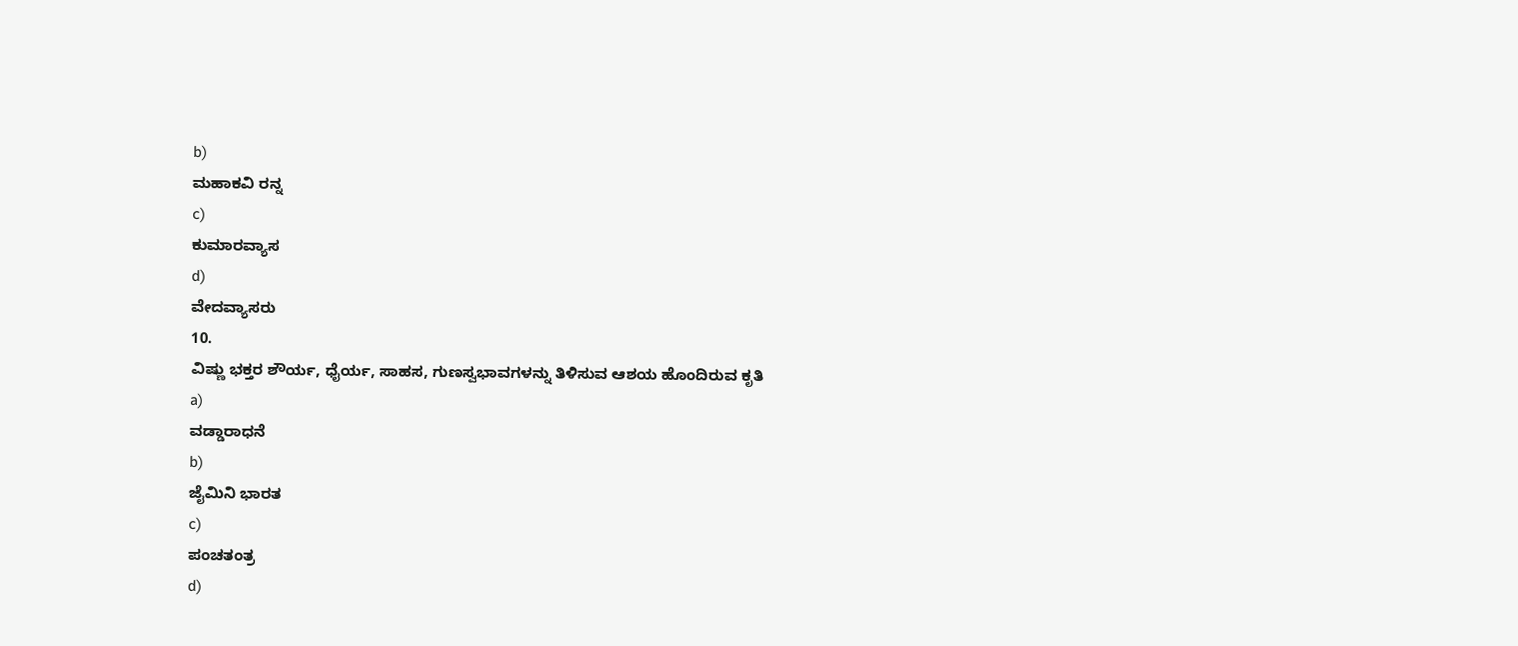b)
ಮಹಾಕವಿ ರನ್ನ
c)
ಕುಮಾರವ್ಯಾಸ
d)
ವೇದವ್ಯಾಸರು
10.
ವಿಷ್ಣು ಭಕ್ತರ ಶೌರ್ಯ, ಧೈರ್ಯ, ಸಾಹಸ, ಗುಣಸ್ವಭಾವಗಳನ್ನು ತಿಳಿಸುವ ಆಶಯ ಹೊಂದಿರುವ ಕೃತಿ
a)
ವಡ್ಡಾರಾಧನೆ
b)
ಜೈಮಿನಿ ಭಾರತ
c)
ಪಂಚತಂತ್ರ
d)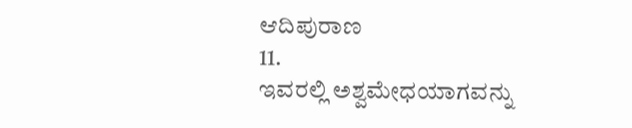ಆದಿಪುರಾಣ
11.
ಇವರಲ್ಲಿ ಅಶ್ವಮೇಧಯಾಗವನ್ನು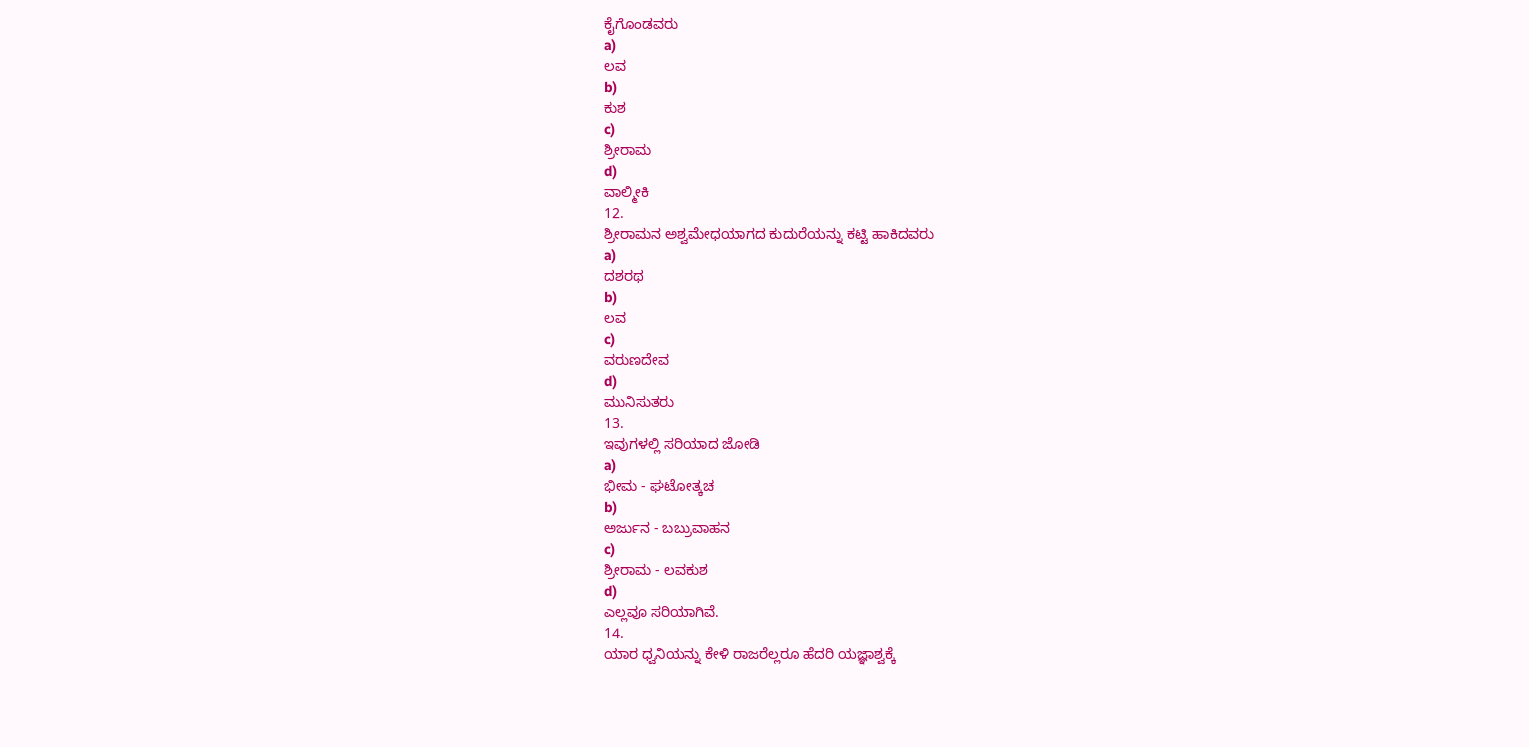ಕೈಗೊಂಡವರು
a)
ಲವ
b)
ಕುಶ
c)
ಶ್ರೀರಾಮ
d)
ವಾಲ್ಮೀಕಿ
12.
ಶ್ರೀರಾಮನ ಅಶ್ವಮೇಧಯಾಗದ ಕುದುರೆಯನ್ನು ಕಟ್ಟಿ ಹಾಕಿದವರು
a)
ದಶರಥ
b)
ಲವ
c)
ವರುಣದೇವ
d)
ಮುನಿಸುತರು
13.
ಇವುಗಳಲ್ಲಿ ಸರಿಯಾದ ಜೋಡಿ
a)
ಭೀಮ - ಘಟೋತ್ಕಚ
b)
ಅರ್ಜುನ - ಬಬ್ರುವಾಹನ
c)
ಶ್ರೀರಾಮ - ಲವಕುಶ
d)
ಎಲ್ಲವೂ ಸರಿಯಾಗಿವೆ.
14.
ಯಾರ ಧ್ವನಿಯನ್ನು ಕೇಳಿ ರಾಜರೆಲ್ಲರೂ ಹೆದರಿ ಯಜ್ಞಾಶ್ವಕ್ಕೆ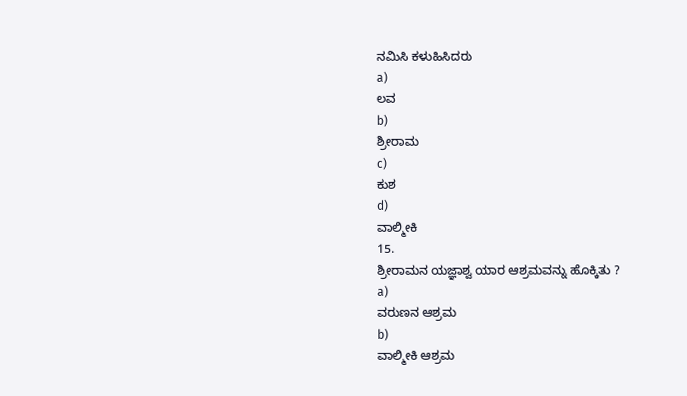ನಮಿಸಿ ಕಳುಹಿಸಿದರು
a)
ಲವ
b)
ಶ್ರೀರಾಮ
c)
ಕುಶ
d)
ವಾಲ್ಮೀಕಿ
15.
ಶ್ರೀರಾಮನ ಯಜ್ಞಾಶ್ವ ಯಾರ ಆಶ್ರಮವನ್ನು ಹೊಕ್ಕಿತು ?
a)
ವರುಣನ ಆಶ್ರಮ
b)
ವಾಲ್ಮೀಕಿ ಆಶ್ರಮ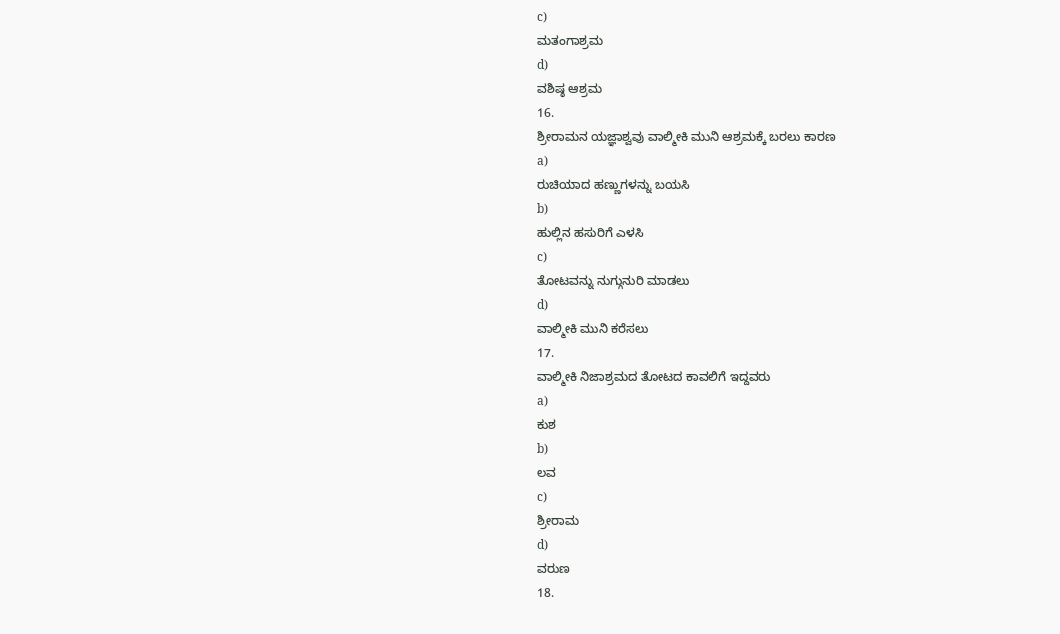c)
ಮತಂಗಾಶ್ರಮ
d)
ವಶಿಷ್ಠ ಆಶ್ರಮ
16.
ಶ್ರೀರಾಮನ ಯಜ್ಞಾಶ್ವವು ವಾಲ್ಮೀಕಿ ಮುನಿ ಆಶ್ರಮಕ್ಕೆ ಬರಲು ಕಾರಣ
a)
ರುಚಿಯಾದ ಹಣ್ಣುಗಳನ್ನು ಬಯಸಿ
b)
ಹುಲ್ಲಿನ ಹಸುರಿಗೆ ಎಳಸಿ
c)
ತೋಟವನ್ನು ನುಗ್ಗುನುರಿ ಮಾಡಲು
d)
ವಾಲ್ಮೀಕಿ ಮುನಿ ಕರೆಸಲು
17.
ವಾಲ್ಮೀಕಿ ನಿಜಾಶ್ರಮದ ತೋಟದ ಕಾವಲಿಗೆ ಇದ್ದವರು
a)
ಕುಶ
b)
ಲವ
c)
ಶ್ರೀರಾಮ
d)
ವರುಣ
18.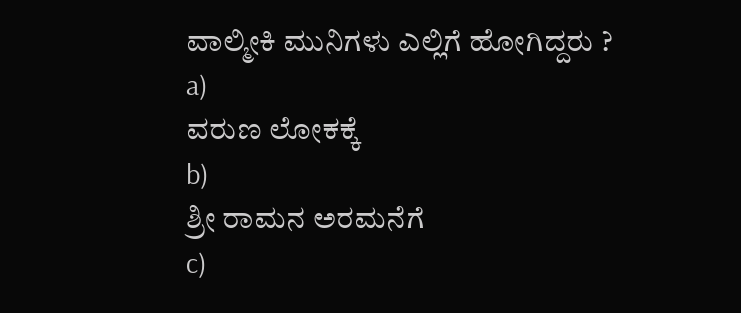ವಾಲ್ಮೀಕಿ ಮುನಿಗಳು ಎಲ್ಲಿಗೆ ಹೋಗಿದ್ದರು ?
a)
ವರುಣ ಲೋಕಕ್ಕೆ
b)
ಶ್ರೀ ರಾಮನ ಅರಮನೆಗೆ
c)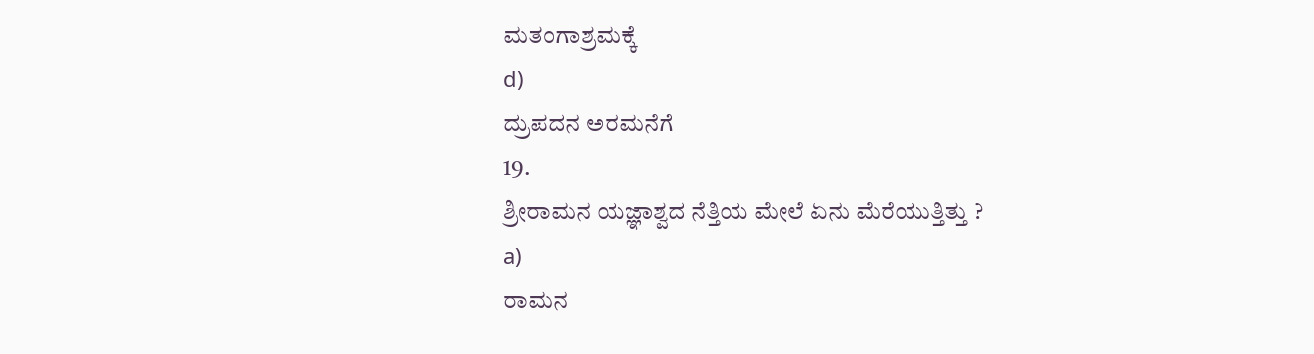ಮತಂಗಾಶ್ರಮಕ್ಕೆ
d)
ದ್ರುಪದನ ಅರಮನೆಗೆ
19.
ಶ್ರೀರಾಮನ ಯಜ್ಞಾಶ್ವದ ನೆತ್ತಿಯ ಮೇಲೆ ಏನು ಮೆರೆಯುತ್ತಿತ್ತು ?
a)
ರಾಮನ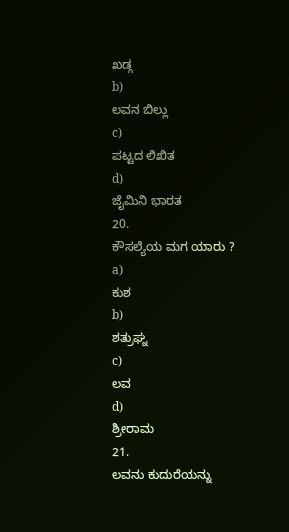ಖಡ್ಗ
b)
ಲವನ ಬಿಲ್ಲು
c)
ಪಟ್ಟದ ಲಿಖಿತ
d)
ಜೈಮಿನಿ ಭಾರತ
20.
ಕೌಸಲ್ಯೆಯ ಮಗ ಯಾರು ?
a)
ಕುಶ
b)
ಶತ್ರುಘ್ನ
c)
ಲವ
d)
ಶ್ರೀರಾಮ
21.
ಲವನು ಕುದುರೆಯನ್ನು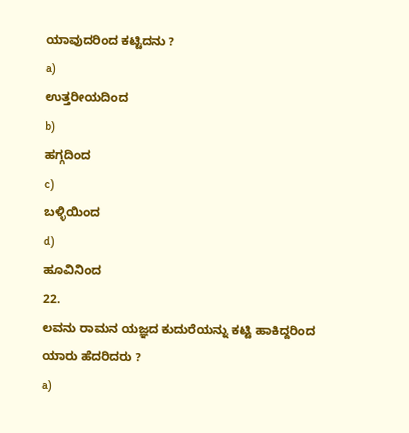ಯಾವುದರಿಂದ ಕಟ್ಟಿದನು ?
a)
ಉತ್ತರೀಯದಿಂದ
b)
ಹಗ್ಗದಿಂದ
c)
ಬಳ್ಳಿಯಿಂದ
d)
ಹೂವಿನಿಂದ
22.
ಲವನು ರಾಮನ ಯಜ್ಞದ ಕುದುರೆಯನ್ನು ಕಟ್ಟಿ ಹಾಕಿದ್ದರಿಂದ ಯಾರು ಹೆದರಿದರು ?
a)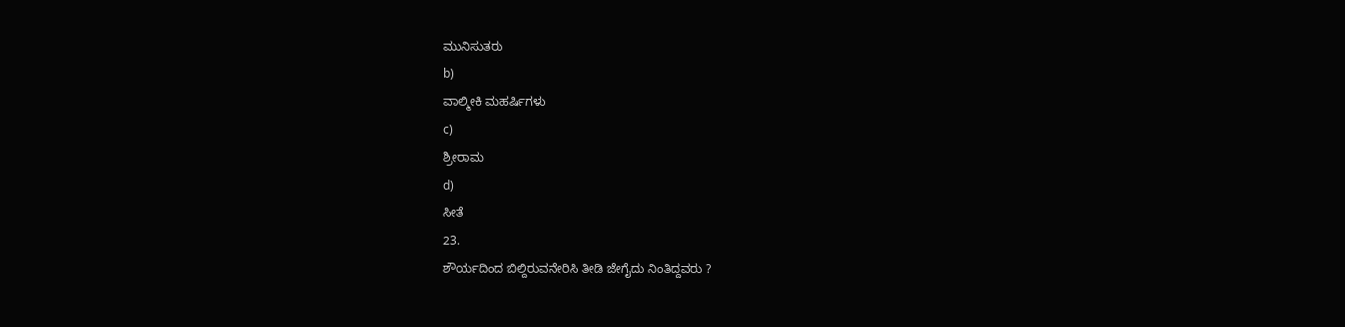ಮುನಿಸುತರು
b)
ವಾಲ್ಮೀಕಿ ಮಹರ್ಷಿಗಳು
c)
ಶ್ರೀರಾಮ
d)
ಸೀತೆ
23.
ಶೌರ್ಯದಿಂದ ಬಿಲ್ದಿರುವನೇರಿಸಿ ತೀಡಿ ಜೇಗೈದು ನಿಂತಿದ್ದವರು ?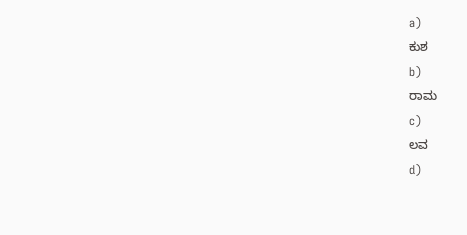a)
ಕುಶ
b)
ರಾಮ
c)
ಲವ
d)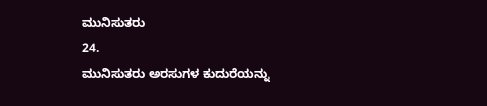ಮುನಿಸುತರು
24.
ಮುನಿಸುತರು ಅರಸುಗಳ ಕುದುರೆಯನ್ನು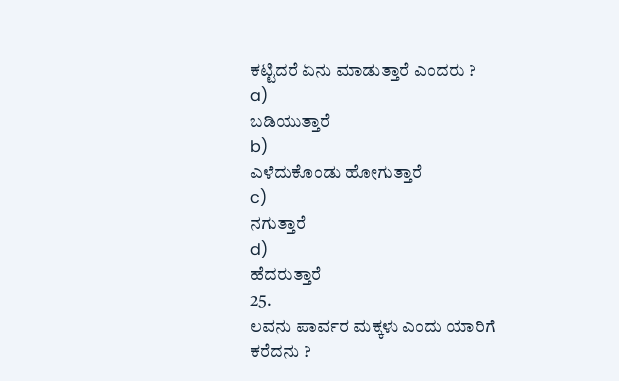ಕಟ್ಟಿದರೆ ಏನು ಮಾಡುತ್ತಾರೆ ಎಂದರು ?
a)
ಬಡಿಯುತ್ತಾರೆ
b)
ಎಳೆದುಕೊಂಡು ಹೋಗುತ್ತಾರೆ
c)
ನಗುತ್ತಾರೆ
d)
ಹೆದರುತ್ತಾರೆ
25.
ಲವನು ಪಾರ್ವರ ಮಕ್ಕಳು ಎಂದು ಯಾರಿಗೆ ಕರೆದನು ?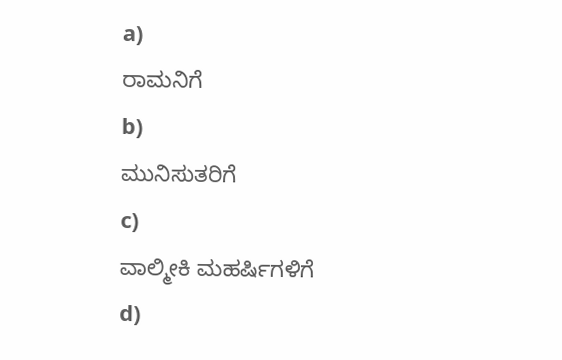a)
ರಾಮನಿಗೆ
b)
ಮುನಿಸುತರಿಗೆ
c)
ವಾಲ್ಮೀಕಿ ಮಹರ್ಷಿಗಳಿಗೆ
d)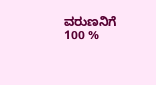ವರುಣನಿಗೆ
100 %